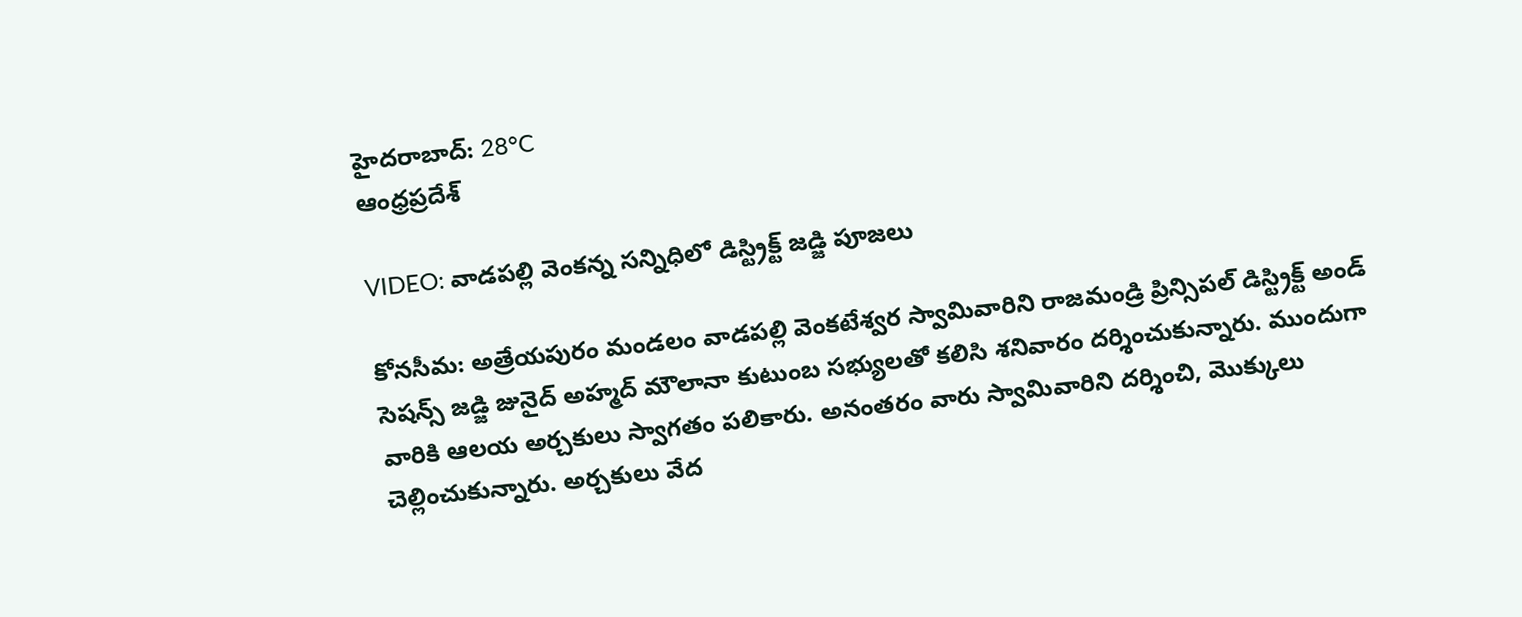హైదరాబాద్: 28°C
ఆంధ్రప్రదేశ్

VIDEO: వాడపల్లి వెంకన్న సన్నిధిలో డిస్ట్రిక్ట్ జడ్జి పూజలు

కోనసీమ: అత్రేయపురం మండలం వాడపల్లి వెంకటేశ్వర స్వామివారిని రాజమండ్రి ప్రిన్సిపల్ డిస్ట్రిక్ట్ అండ్ సెషన్స్ జడ్జి జునైద్ అహ్మద్ మౌలానా కుటుంబ సభ్యులతో కలిసి శనివారం దర్శించుకున్నారు. ముందుగా వారికి ఆలయ అర్చకులు స్వాగతం పలికారు. అనంతరం వారు స్వామివారిని దర్శించి, మొక్కులు చెల్లించుకున్నారు. అర్చకులు వేద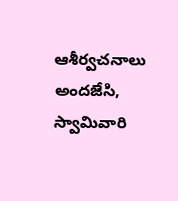ఆశీర్వచనాలు అందజేసి, స్వామివారి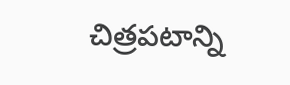చిత్రపటాన్ని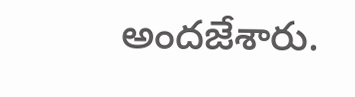అందజేశారు.